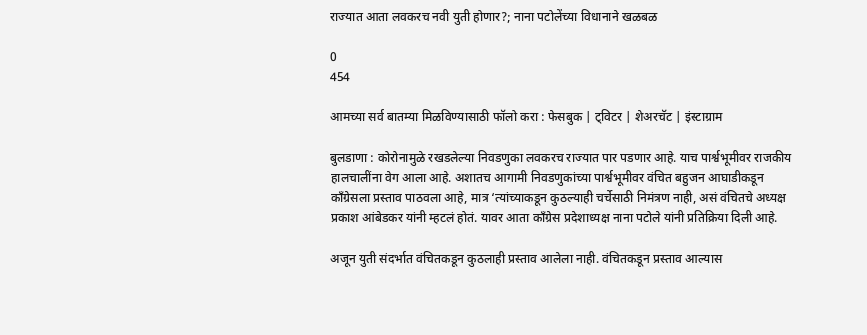राज्यात आता लवकरच नवी युती होणार?; नाना पटोलेंच्या विधानाने खळबळ

0
454

आमच्या सर्व बातम्या मिळविण्यासाठी फॉलो करा : फेसबुक | ट्विटर | शेअरचॅट | इंस्टाग्राम

बुलडाणा : कोरोनामुळे रखडलेल्या निवडणुका लवकरच राज्यात पार पडणार आहे. याच पार्श्वभूमीवर राजकीय हालचालींना वेग आला आहे. अशातच आगामी निवडणुकांच्या पार्श्वभूमीवर वंचित बहुजन आघाडीकडून काँग्रेसला प्रस्ताव पाठवला आहे, मात्र ‘त्यांच्याकडून कुठल्याही चर्चेसाठी निमंत्रण नाही, असं वंचितचे अध्यक्ष प्रकाश आंबेडकर यांनी म्हटलं होतं. यावर आता काँग्रेस प्रदेशाध्यक्ष नाना पटोले यांनी प्रतिक्रिया दिली आहे.

अजून युती संदर्भात वंचितकडून कुठलाही प्रस्ताव आलेला नाही. वंचितकडून प्रस्ताव आल्यास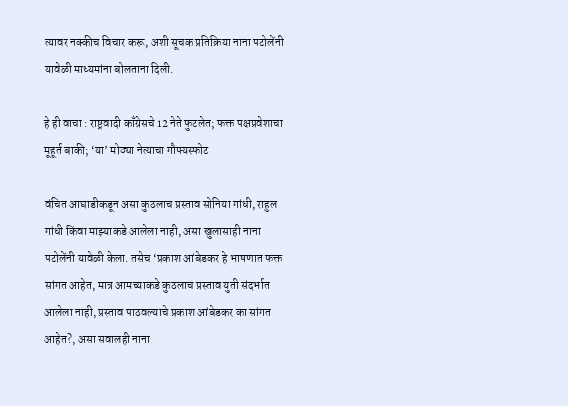त्यावर नक्कीच विचार करू, अशी सूचक प्रतिक्रिया नाना पटोलेंनी यावेळी माध्यमांना बोलताना दिली.

हे ही वाचा : राष्ट्रवादी काँग्रेसचे 12 नेते फुटलेत; फक्त पक्षप्रवेशाचा मूहूर्त बाकी; ‘या’ मोठ्या नेत्याचा गौफ्यस्फोट

वंचित आघाडीकडून असा कुठलाच प्रस्ताव सोनिया गांधी, राहुल गांधी किंवा माझ्याकडे आलेला नाही, असा खुलासाही नाना पटोलेंनी यावेळी केला. तसेच ‘प्रकाश आंबेडकर हे भाषणात फक्त सांगत आहेत, मात्र आमच्याकडे कुठलाच प्रस्ताव युती संदर्भात आलेला नाही, प्रस्ताव पाठवल्याचे प्रकाश आंबेडकर का सांगत आहेत?, असा सवालही नाना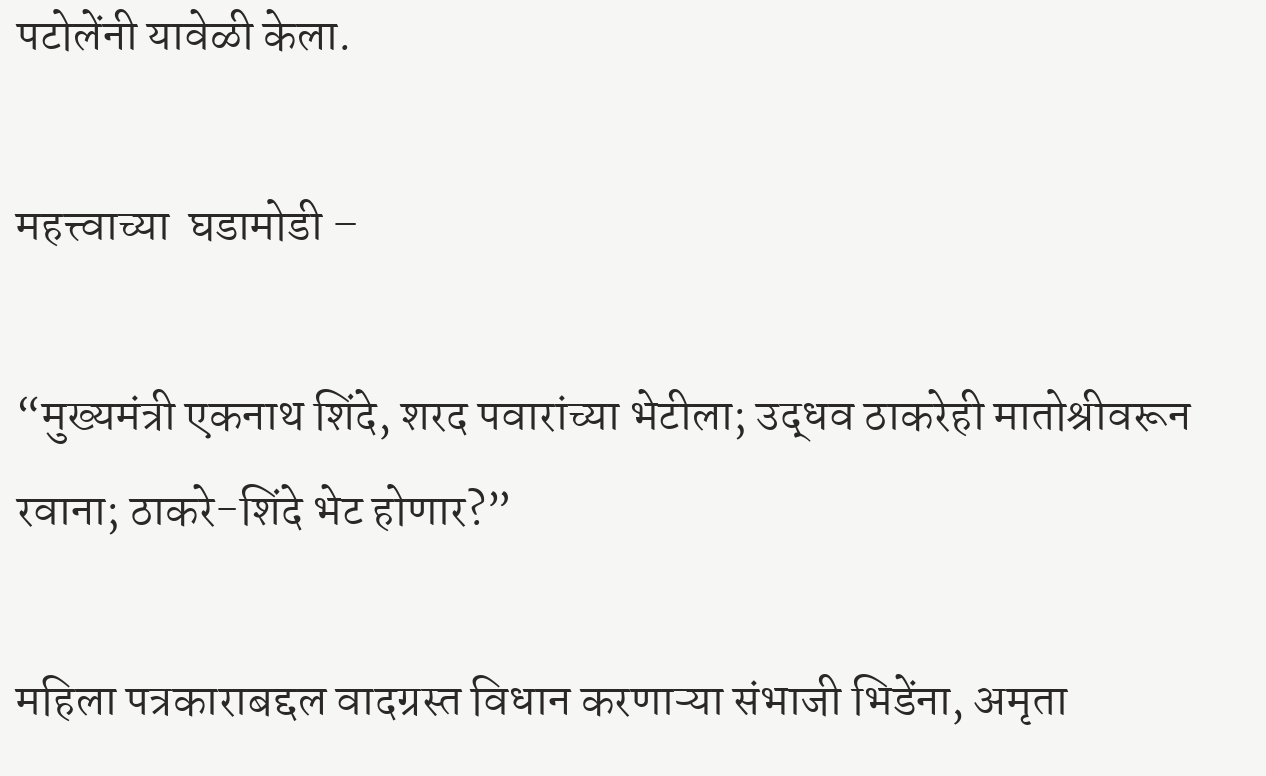पटोलेंनी यावेळी केला.

महत्त्वाच्या  घडामोडी –

“मुख्यमंत्री एकनाथ शिंदे, शरद पवारांच्या भेटीला; उद्धव ठाकरेही मातोश्रीवरून रवाना; ठाकरे-शिंदे भेट होणार?”

महिला पत्रकाराबद्दल वादग्रस्त विधान करणाऱ्या संभाजी भिडेंना, अमृता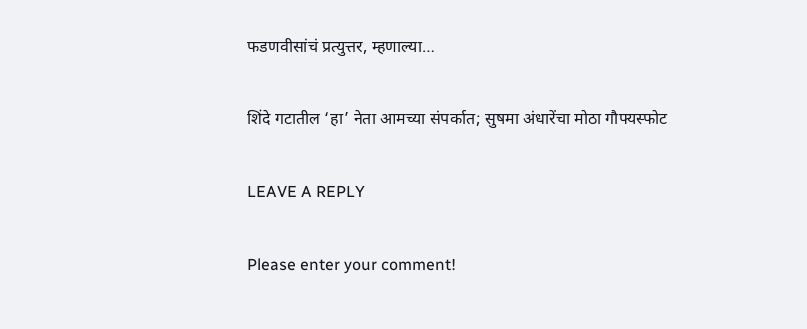फडणवीसांचं प्रत्युत्तर, म्हणाल्या…

शिंदे गटातील ‘हा’ नेता आमच्या संपर्कात; सुषमा अंधारेंचा मोठा गौफ्यस्फोट

LEAVE A REPLY

Please enter your comment!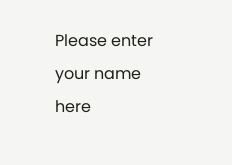Please enter your name here